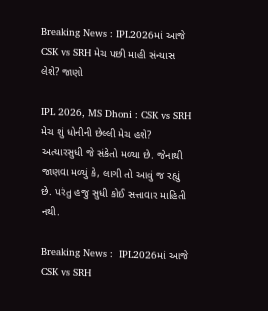Breaking News : IPL2026માં આજે CSK vs SRH મેચ પછી માહી સંન્યાસ લેશે? જાણો

IPL 2026, MS Dhoni : CSK vs SRH મેચ શું ધોનીની છેલ્લી મેચ હશે? અત્યારસુધી જે સંકેતો મળ્યા છે. જેનાથી જાણવા મળ્યું કે, લાગી તો આવું જ રહ્યું છે. પરંતુ હજુ સુધી કોઈ સત્તાવાર માહિતી નથી.

Breaking News :  IPL2026માં આજે CSK vs SRH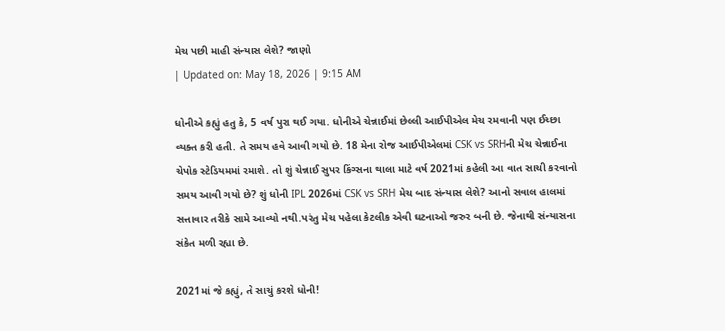મેચ પછી માહી સંન્યાસ લેશે? જાણો
| Updated on: May 18, 2026 | 9:15 AM

ધોનીએ કહ્યું હતુ કે, 5 વર્ષ પુરા થઈ ગયા. ધોનીએ ચેન્નાઈમાં છેલ્લી આઈપીએલ મેચ રમવાની પણ ઈચ્છા વ્યક્ત કરી હતી. તે સમય હવે આવી ગયો છે. 18 મેના રોજ આઈપીએલમાં CSK vs SRHની મેચ ચેન્નાઈના ચેપોક સ્ટેડિયમમાં રમાશે. તો શું ચેન્નાઈ સુપર કિંગ્સના થાલા માટે વર્ષ 2021માં કહેલી આ વાત સાચી કરવાનો સમય આવી ગયો છે? શું ધોની IPL 2026માં CSK vs SRH મેચ બાદ સંન્યાસ લેશે? આનો સવાલ હાલમાં સત્તાવાર તરીકે સામે આવ્યો નથી.પરંતુ મેચ પહેલા કેટલીક એવી ઘટનાઓ જરુર બની છે. જેનાથી સંન્યાસના સંકેત મળી રહ્યા છે.

2021માં જે કહ્યું, તે સાચું કરશે ધોની!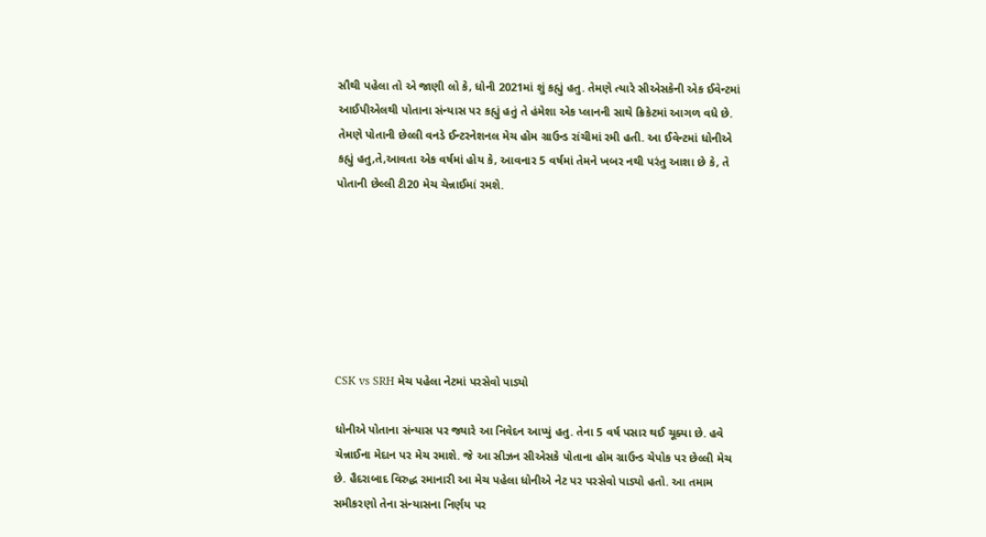સૌથી પહેલા તો એ જાણી લો કે, ધોની 2021માં શું કહ્યું હતુ. તેમણે ત્યારે સીએસકેની એક ઈવેન્ટમાં આઈપીએલથી પોતાના સંન્યાસ પર કહ્યું હતું તે હંમેશા એક પ્લાનની સાથે ક્રિકેટમાં આગળ વધે છે. તેમણે પોતાની છેલ્લી વનડે ઈન્ટરનેશનલ મેચ હોમ ગ્રાઉન્ડ રાંચીમાં રમી હતી. આ ઈવેન્ટમાં ધોનીએ કહ્યું હતુ,તે,આવતા એક વર્ષમાં હોય કે, આવનાર 5 વર્ષમાં તેમને ખબર નથી પરંતુ આશા છે કે, તે પોતાની છેલ્લી ટી20 મેચ ચેન્નાઈમાં રમશે.







CSK vs SRH મેચ પહેલા નેટમાં પરસેવો પાડ્યો

ધોનીએ પોતાના સંન્યાસ પર જ્યારે આ નિવેદન આપ્યું હતુ. તેના 5 વર્ષ પસાર થઈ ચૂક્યા છે. હવે ચેન્નાઈના મેદાન પર મેચ રમાશે. જે આ સીઝન સીએસકે પોતાના હોમ ગ્રાઉન્ડ ચેપોક પર છેલ્લી મેચ છે. હૈદરાબાદ વિરુદ્ધ રમાનારી આ મેચ પહેલા ધોનીએ નેટ પર પરસેવો પાડ્યો હતો. આ તમામ સમીકરણો તેના સંન્યાસના નિર્ણય પર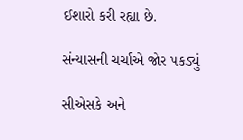ઈશારો કરી રહ્યા છે.

સંન્યાસની ચર્ચાએ જોર પકડ્યું

સીએસકે અને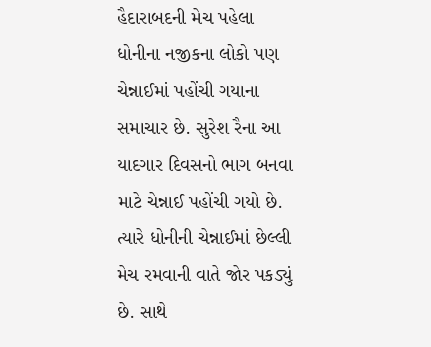હૈદારાબદની મેચ પહેલા ધોનીના નજીકના લોકો પણ ચેન્નાઈમાં પહોંચી ગયાના સમાચાર છે. સુરેશ રૈના આ યાદગાર દિવસનો ભાગ બનવા માટે ચેન્નાઈ પહોંચી ગયો છે. ત્યારે ધોનીની ચેન્નાઈમાં છેલ્લી મેચ રમવાની વાતે જોર પકડ્યું છે. સાથે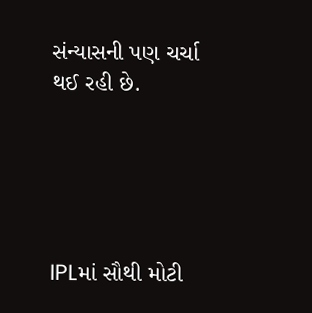સંન્યાસની પણ ચર્ચા થઈ રહી છે.





IPLમાં સૌથી મોટી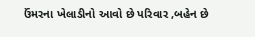ઉંમરના ખેલાડીનો આવો છે પરિવાર ,બહેન છે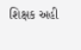શિક્ષક અહી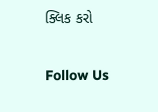ક્લિક કરો

Follow Us